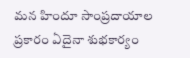మన హిందూ సాంప్రదాయాల ప్రకారం ఏదైనా శుభకార్యం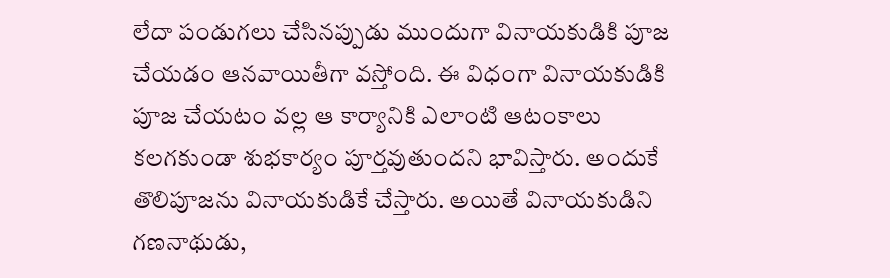లేదా పండుగలు చేసినప్పుడు ముందుగా వినాయకుడికి పూజ చేయడం ఆనవాయితీగా వస్తోంది. ఈ విధంగా వినాయకుడికి పూజ చేయటం వల్ల ఆ కార్యానికి ఎలాంటి ఆటంకాలు కలగకుండా శుభకార్యం పూర్తవుతుందని భావిస్తారు. అందుకే తొలిపూజను వినాయకుడికే చేస్తారు. అయితే వినాయకుడిని గణనాథుడు,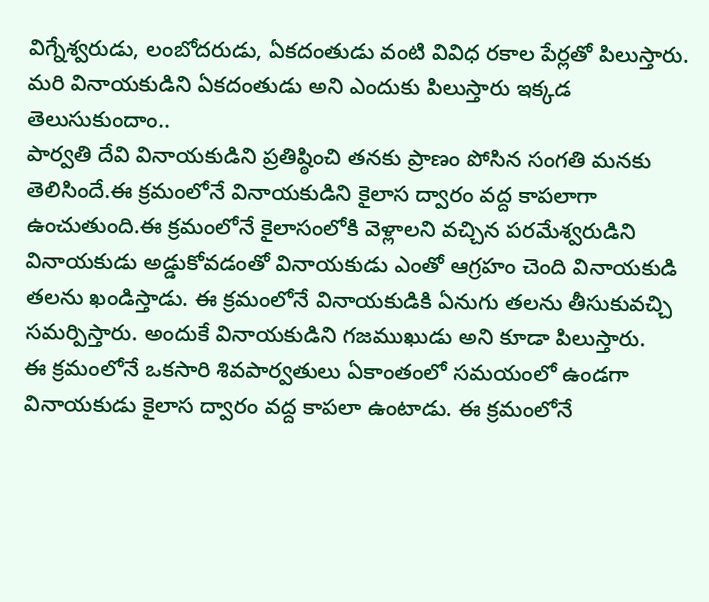విగ్నేశ్వరుడు, లంబోదరుడు, ఏకదంతుడు వంటి వివిధ రకాల పేర్లతో పిలుస్తారు. మరి వినాయకుడిని ఏకదంతుడు అని ఎందుకు పిలుస్తారు ఇక్కడ తెలుసుకుందాం..
పార్వతి దేవి వినాయకుడిని ప్రతిష్ఠించి తనకు ప్రాణం పోసిన సంగతి మనకు తెలిసిందే.ఈ క్రమంలోనే వినాయకుడిని కైలాస ద్వారం వద్ద కాపలాగా ఉంచుతుంది.ఈ క్రమంలోనే కైలాసంలోకి వెళ్లాలని వచ్చిన పరమేశ్వరుడిని వినాయకుడు అడ్డుకోవడంతో వినాయకుడు ఎంతో ఆగ్రహం చెంది వినాయకుడి తలను ఖండిస్తాడు. ఈ క్రమంలోనే వినాయకుడికి ఏనుగు తలను తీసుకువచ్చి సమర్పిస్తారు. అందుకే వినాయకుడిని గజముఖుడు అని కూడా పిలుస్తారు.
ఈ క్రమంలోనే ఒకసారి శివపార్వతులు ఏకాంతంలో సమయంలో ఉండగా వినాయకుడు కైలాస ద్వారం వద్ద కాపలా ఉంటాడు. ఈ క్రమంలోనే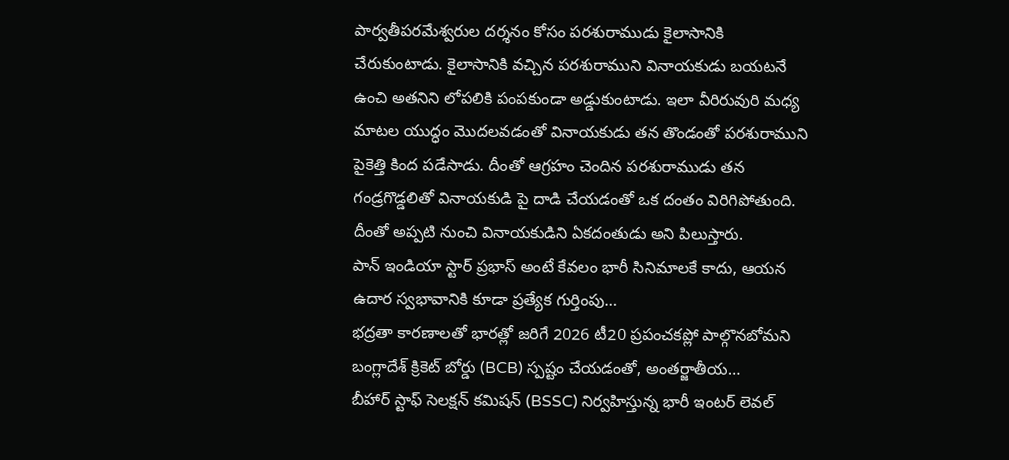పార్వతీపరమేశ్వరుల దర్శనం కోసం పరశురాముడు కైలాసానికి చేరుకుంటాడు. కైలాసానికి వచ్చిన పరశురాముని వినాయకుడు బయటనే ఉంచి అతనిని లోపలికి పంపకుండా అడ్డుకుంటాడు. ఇలా వీరిరువురి మధ్య మాటల యుద్ధం మొదలవడంతో వినాయకుడు తన తొండంతో పరశురాముని పైకెత్తి కింద పడేసాడు. దీంతో ఆగ్రహం చెందిన పరశురాముడు తన గండ్రగొడ్డలితో వినాయకుడి పై దాడి చేయడంతో ఒక దంతం విరిగిపోతుంది. దీంతో అప్పటి నుంచి వినాయకుడిని ఏకదంతుడు అని పిలుస్తారు.
పాన్ ఇండియా స్టార్ ప్రభాస్ అంటే కేవలం భారీ సినిమాలకే కాదు, ఆయన ఉదార స్వభావానికి కూడా ప్రత్యేక గుర్తింపు…
భద్రతా కారణాలతో భారత్లో జరిగే 2026 టీ20 ప్రపంచకప్లో పాల్గొనబోమని బంగ్లాదేశ్ క్రికెట్ బోర్డు (BCB) స్పష్టం చేయడంతో, అంతర్జాతీయ…
బీహార్ స్టాఫ్ సెలక్షన్ కమిషన్ (BSSC) నిర్వహిస్తున్న భారీ ఇంటర్ లెవల్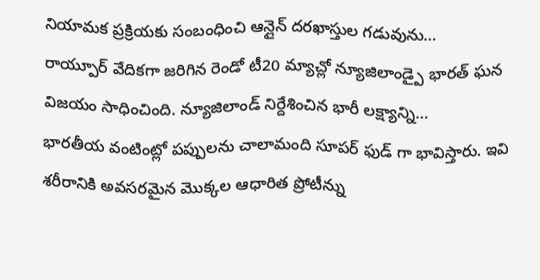నియామక ప్రక్రియకు సంబంధించి ఆన్లైన్ దరఖాస్తుల గడువును…
రాయ్పూర్ వేదికగా జరిగిన రెండో టీ20 మ్యాచ్లో న్యూజిలాండ్పై భారత్ ఘన విజయం సాధించింది. న్యూజిలాండ్ నిర్దేశించిన భారీ లక్ష్యాన్ని…
భారతీయ వంటింట్లో పప్పులను చాలామంది సూపర్ ఫుడ్ గా భావిస్తారు. ఇవి శరీరానికి అవసరమైన మొక్కల ఆధారిత ప్రోటీన్ను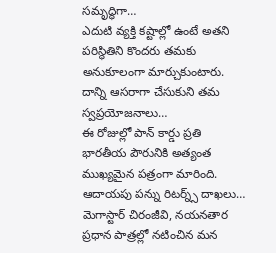సమృద్ధిగా…
ఎదుటి వ్యక్తి కష్టాల్లో ఉంటే అతని పరిస్థితిని కొందరు తమకు అనుకూలంగా మార్చుకుంటారు. దాన్ని ఆసరాగా చేసుకుని తమ స్వప్రయోజనాలు…
ఈ రోజుల్లో పాన్ కార్డు ప్రతి భారతీయ పౌరునికి అత్యంత ముఖ్యమైన పత్రంగా మారింది. ఆదాయపు పన్ను రిటర్న్స్ దాఖలు…
మెగాస్టార్ చిరంజీవి, నయనతార ప్రధాన పాత్రల్లో నటించిన మన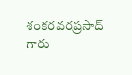శంకరవరప్రసాద్ గారు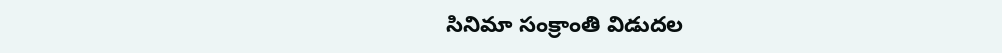సినిమా సంక్రాంతి విడుదల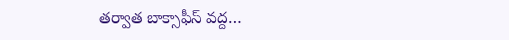తర్వాత బాక్సాఫీస్ వద్ద…